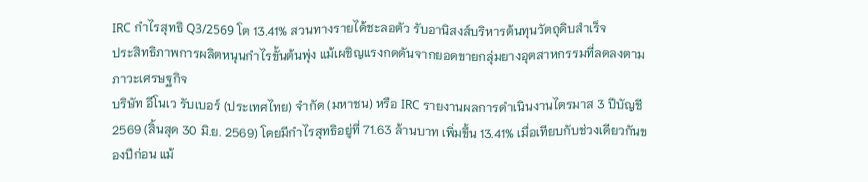IRC กำไรสุทธิ Q3/2569 โต 13.41% สวนทางรายได้ชะลอตัว รับอานิสงส์บริหารต้นทุนวัตถุดิบสำเร็จ
ประสิทธิภาพการผลิตหนุนกำไรขั้นต้นพุ่ง แม้เผชิญแรงกดดันจากยอดขายกลุ่มยางอุตสาหกรรมที่ลดลงตามภาวะเศรษฐกิจ
บริษัท อีโนเว รับเบอร์ (ประเทศไทย) จำกัด (มหาชน) หรือ IRC รายงานผลการดำเนินงานไตรมาส 3 ปีบัญชี 2569 (สิ้นสุด 30 มิ.ย. 2569) โดยมีกำไรสุทธิอยู่ที่ 71.63 ล้านบาท เพิ่มขึ้น 13.41% เมื่อเทียบกับช่วงเดียวกันของปีก่อน แม้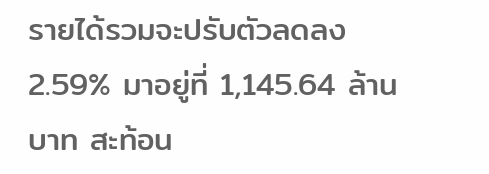รายได้รวมจะปรับตัวลดลง 2.59% มาอยู่ที่ 1,145.64 ล้านบาท สะท้อน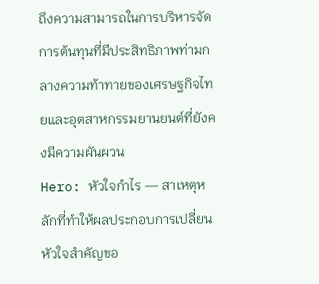ถึงความสามารถในการบริหารจัดการต้นทุนที่มีประสิทธิภาพท่ามกลางความท้าทายของเศรษฐกิจไทยและอุตสาหกรรมยานยนต์ที่ยังคงมีความผันผวน
Hero: หัวใจกำไร — สาเหตุหลักที่ทำให้ผลประกอบการเปลี่ยน
หัวใจสำคัญขอ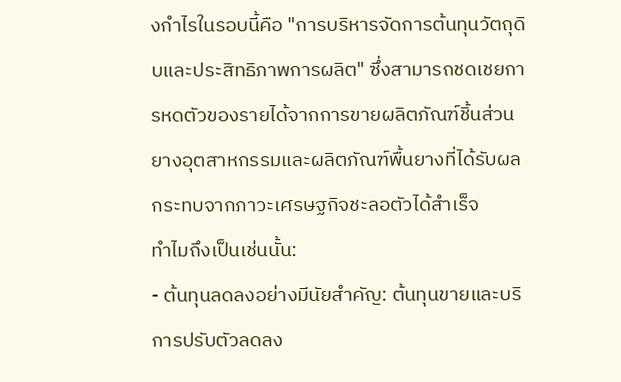งกำไรในรอบนี้คือ "การบริหารจัดการต้นทุนวัตถุดิบและประสิทธิภาพการผลิต" ซึ่งสามารถชดเชยการหดตัวของรายได้จากการขายผลิตภัณฑ์ชิ้นส่วนยางอุตสาหกรรมและผลิตภัณฑ์พื้นยางที่ได้รับผลกระทบจากภาวะเศรษฐกิจชะลอตัวได้สำเร็จ
ทำไมถึงเป็นเช่นนั้น:
- ต้นทุนลดลงอย่างมีนัยสำคัญ: ต้นทุนขายและบริการปรับตัวลดลง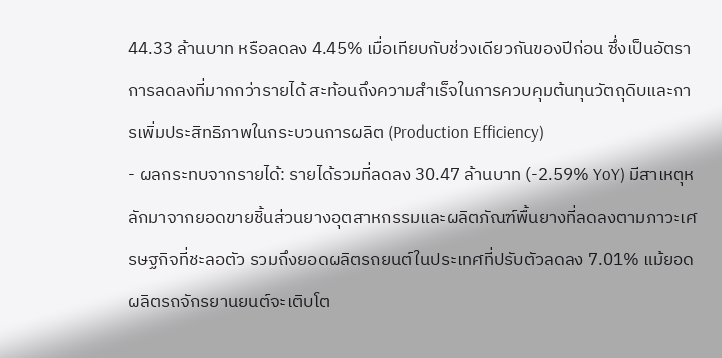44.33 ล้านบาท หรือลดลง 4.45% เมื่อเทียบกับช่วงเดียวกันของปีก่อน ซึ่งเป็นอัตราการลดลงที่มากกว่ารายได้ สะท้อนถึงความสำเร็จในการควบคุมต้นทุนวัตถุดิบและการเพิ่มประสิทธิภาพในกระบวนการผลิต (Production Efficiency)
- ผลกระทบจากรายได้: รายได้รวมที่ลดลง 30.47 ล้านบาท (-2.59% YoY) มีสาเหตุหลักมาจากยอดขายชิ้นส่วนยางอุตสาหกรรมและผลิตภัณฑ์พื้นยางที่ลดลงตามภาวะเศรษฐกิจที่ชะลอตัว รวมถึงยอดผลิตรถยนต์ในประเทศที่ปรับตัวลดลง 7.01% แม้ยอดผลิตรถจักรยานยนต์จะเติบโต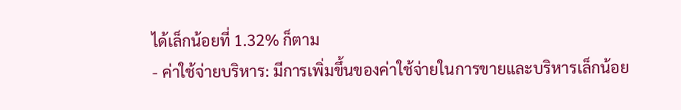ได้เล็กน้อยที่ 1.32% ก็ตาม
- ค่าใช้จ่ายบริหาร: มีการเพิ่มขึ้นของค่าใช้จ่ายในการขายและบริหารเล็กน้อย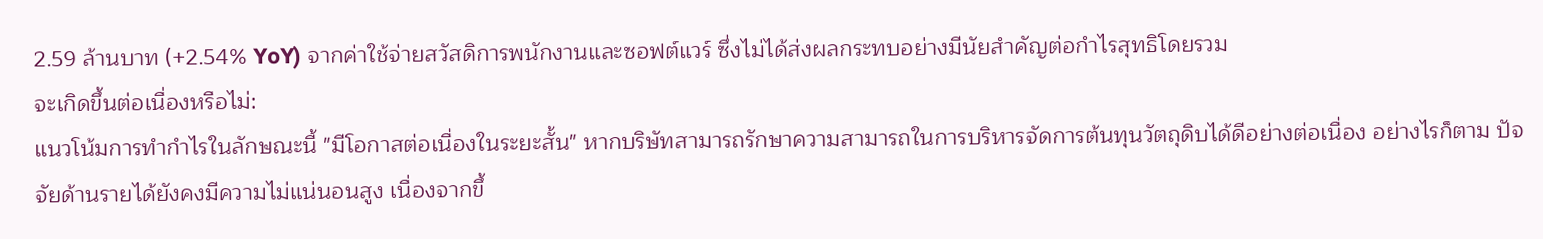2.59 ล้านบาท (+2.54% YoY) จากค่าใช้จ่ายสวัสดิการพนักงานและซอฟต์แวร์ ซึ่งไม่ได้ส่งผลกระทบอย่างมีนัยสำคัญต่อกำไรสุทธิโดยรวม
จะเกิดขึ้นต่อเนื่องหรือไม่:
แนวโน้มการทำกำไรในลักษณะนี้ "มีโอกาสต่อเนื่องในระยะสั้น" หากบริษัทสามารถรักษาความสามารถในการบริหารจัดการต้นทุนวัตถุดิบได้ดีอย่างต่อเนื่อง อย่างไรก็ตาม ปัจจัยด้านรายได้ยังคงมีความไม่แน่นอนสูง เนื่องจากขึ้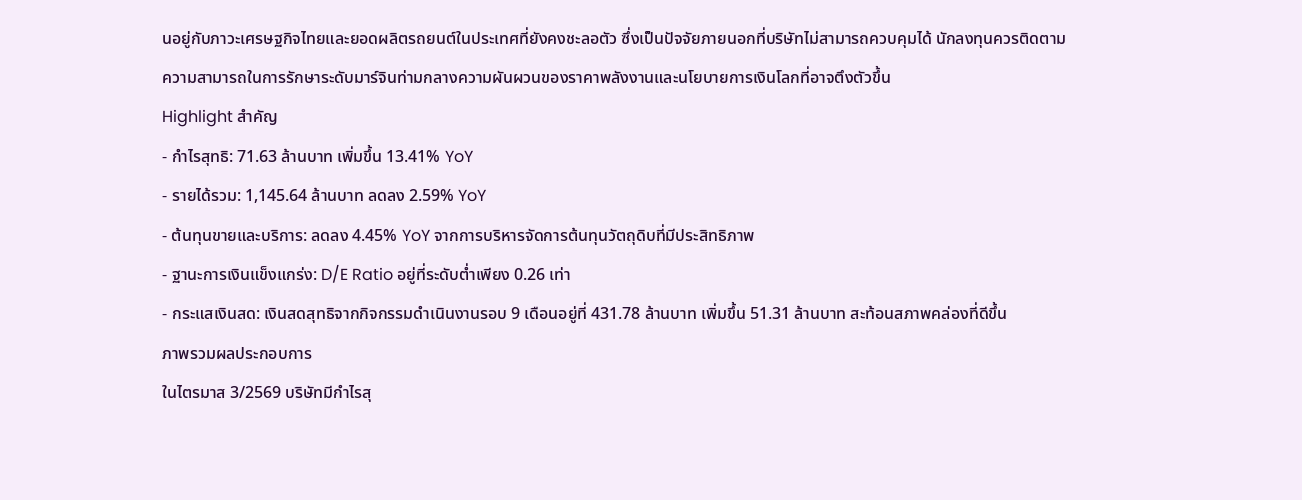นอยู่กับภาวะเศรษฐกิจไทยและยอดผลิตรถยนต์ในประเทศที่ยังคงชะลอตัว ซึ่งเป็นปัจจัยภายนอกที่บริษัทไม่สามารถควบคุมได้ นักลงทุนควรติดตามความสามารถในการรักษาระดับมาร์จินท่ามกลางความผันผวนของราคาพลังงานและนโยบายการเงินโลกที่อาจตึงตัวขึ้น
Highlight สำคัญ
- กำไรสุทธิ: 71.63 ล้านบาท เพิ่มขึ้น 13.41% YoY
- รายได้รวม: 1,145.64 ล้านบาท ลดลง 2.59% YoY
- ต้นทุนขายและบริการ: ลดลง 4.45% YoY จากการบริหารจัดการต้นทุนวัตถุดิบที่มีประสิทธิภาพ
- ฐานะการเงินแข็งแกร่ง: D/E Ratio อยู่ที่ระดับต่ำเพียง 0.26 เท่า
- กระแสเงินสด: เงินสดสุทธิจากกิจกรรมดำเนินงานรอบ 9 เดือนอยู่ที่ 431.78 ล้านบาท เพิ่มขึ้น 51.31 ล้านบาท สะท้อนสภาพคล่องที่ดีขึ้น
ภาพรวมผลประกอบการ
ในไตรมาส 3/2569 บริษัทมีกำไรสุ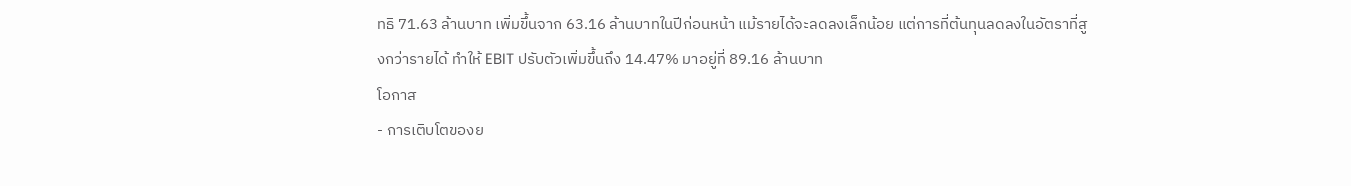ทธิ 71.63 ล้านบาท เพิ่มขึ้นจาก 63.16 ล้านบาทในปีก่อนหน้า แม้รายได้จะลดลงเล็กน้อย แต่การที่ต้นทุนลดลงในอัตราที่สูงกว่ารายได้ ทำให้ EBIT ปรับตัวเพิ่มขึ้นถึง 14.47% มาอยู่ที่ 89.16 ล้านบาท
โอกาส
- การเติบโตของย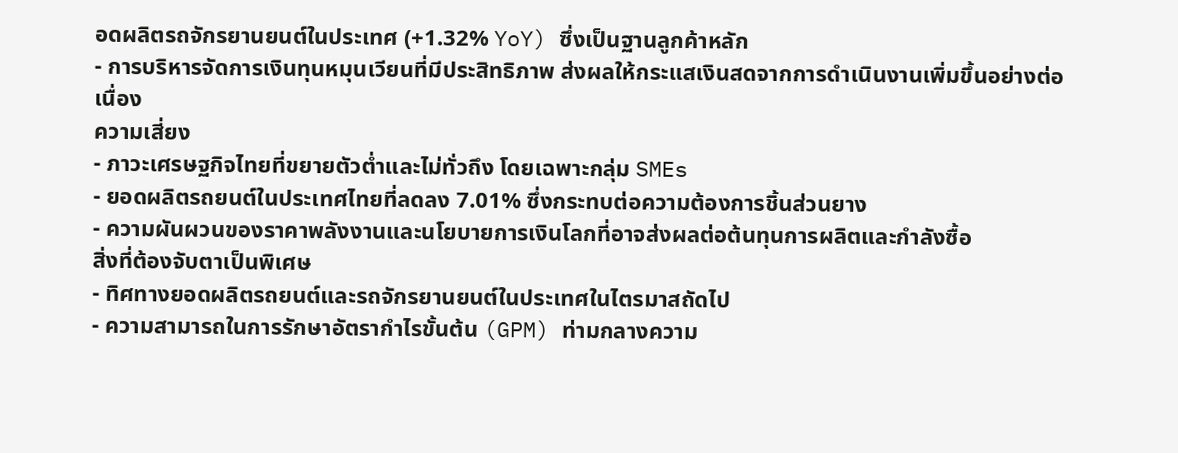อดผลิตรถจักรยานยนต์ในประเทศ (+1.32% YoY) ซึ่งเป็นฐานลูกค้าหลัก
- การบริหารจัดการเงินทุนหมุนเวียนที่มีประสิทธิภาพ ส่งผลให้กระแสเงินสดจากการดำเนินงานเพิ่มขึ้นอย่างต่อเนื่อง
ความเสี่ยง
- ภาวะเศรษฐกิจไทยที่ขยายตัวต่ำและไม่ทั่วถึง โดยเฉพาะกลุ่ม SMEs
- ยอดผลิตรถยนต์ในประเทศไทยที่ลดลง 7.01% ซึ่งกระทบต่อความต้องการชิ้นส่วนยาง
- ความผันผวนของราคาพลังงานและนโยบายการเงินโลกที่อาจส่งผลต่อต้นทุนการผลิตและกำลังซื้อ
สิ่งที่ต้องจับตาเป็นพิเศษ
- ทิศทางยอดผลิตรถยนต์และรถจักรยานยนต์ในประเทศในไตรมาสถัดไป
- ความสามารถในการรักษาอัตรากำไรขั้นต้น (GPM) ท่ามกลางความ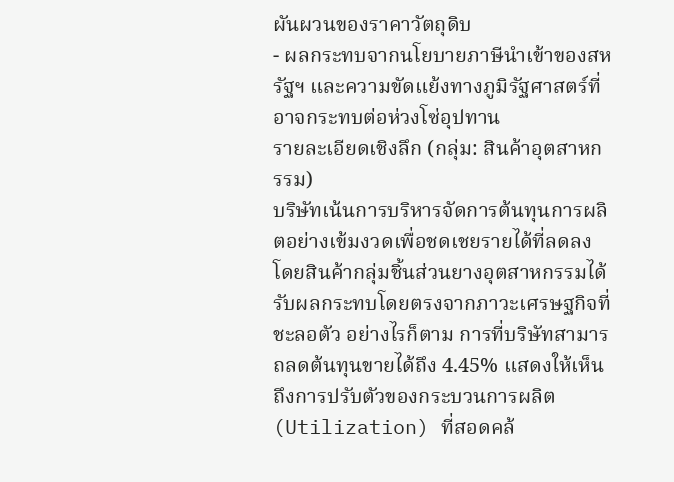ผันผวนของราคาวัตถุดิบ
- ผลกระทบจากนโยบายภาษีนำเข้าของสหรัฐฯ และความขัดแย้งทางภูมิรัฐศาสตร์ที่อาจกระทบต่อห่วงโซ่อุปทาน
รายละเอียดเชิงลึก (กลุ่ม: สินค้าอุตสาหกรรม)
บริษัทเน้นการบริหารจัดการต้นทุนการผลิตอย่างเข้มงวดเพื่อชดเชยรายได้ที่ลดลง โดยสินค้ากลุ่มชิ้นส่วนยางอุตสาหกรรมได้รับผลกระทบโดยตรงจากภาวะเศรษฐกิจที่ชะลอตัว อย่างไรก็ตาม การที่บริษัทสามารถลดต้นทุนขายได้ถึง 4.45% แสดงให้เห็นถึงการปรับตัวของกระบวนการผลิต (Utilization) ที่สอดคล้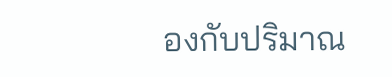องกับปริมาณ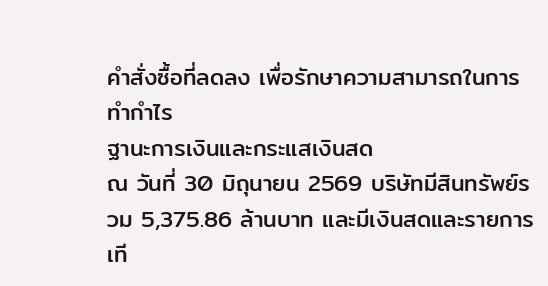คำสั่งซื้อที่ลดลง เพื่อรักษาความสามารถในการทำกำไร
ฐานะการเงินและกระแสเงินสด
ณ วันที่ 30 มิถุนายน 2569 บริษัทมีสินทรัพย์รวม 5,375.86 ล้านบาท และมีเงินสดและรายการเที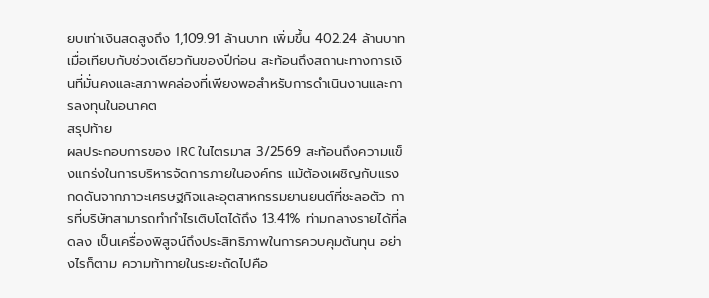ยบเท่าเงินสดสูงถึง 1,109.91 ล้านบาท เพิ่มขึ้น 402.24 ล้านบาทเมื่อเทียบกับช่วงเดียวกันของปีก่อน สะท้อนถึงสถานะทางการเงินที่มั่นคงและสภาพคล่องที่เพียงพอสำหรับการดำเนินงานและการลงทุนในอนาคต
สรุปท้าย
ผลประกอบการของ IRC ในไตรมาส 3/2569 สะท้อนถึงความแข็งแกร่งในการบริหารจัดการภายในองค์กร แม้ต้องเผชิญกับแรงกดดันจากภาวะเศรษฐกิจและอุตสาหกรรมยานยนต์ที่ชะลอตัว การที่บริษัทสามารถทำกำไรเติบโตได้ถึง 13.41% ท่ามกลางรายได้ที่ลดลง เป็นเครื่องพิสูจน์ถึงประสิทธิภาพในการควบคุมต้นทุน อย่างไรก็ตาม ความท้าทายในระยะถัดไปคือ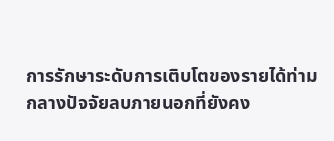การรักษาระดับการเติบโตของรายได้ท่ามกลางปัจจัยลบภายนอกที่ยังคง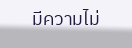มีความไม่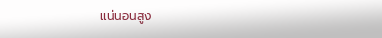แน่นอนสูง